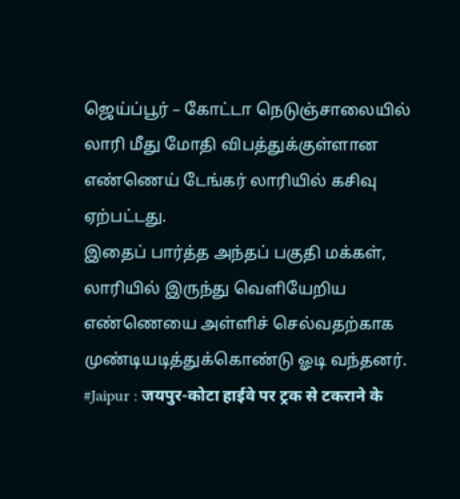ஜெய்ப்பூர் – கோட்டா நெடுஞ்சாலையில் லாரி மீது மோதி விபத்துக்குள்ளான எண்ணெய் டேங்கர் லாரியில் கசிவு ஏற்பட்டது.
இதைப் பார்த்த அந்தப் பகுதி மக்கள், லாரியில் இருந்து வெளியேறிய எண்ணெயை அள்ளிச் செல்வதற்காக முண்டியடித்துக்கொண்டு ஓடி வந்தனர்.
#Jaipur : जयपुर-कोटा हाईवे पर ट्रक से टकराने के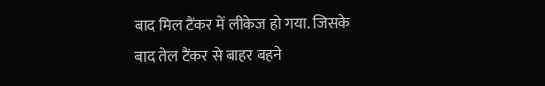बाद मिल टैंकर में लीकेज हो गया. जिसके बाद तेल टैंकर से बाहर बहने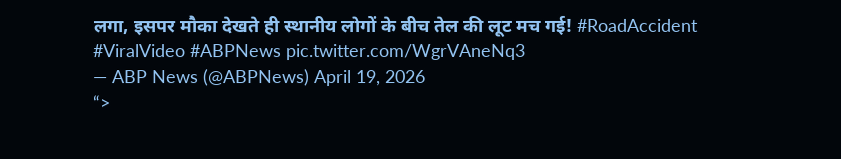लगा, इसपर मौका देखते ही स्थानीय लोगों के बीच तेल की लूट मच गई! #RoadAccident #ViralVideo #ABPNews pic.twitter.com/WgrVAneNq3
— ABP News (@ABPNews) April 19, 2026
“>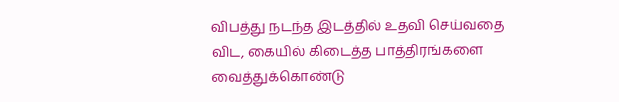விபத்து நடந்த இடத்தில் உதவி செய்வதை விட, கையில் கிடைத்த பாத்திரங்களை வைத்துக்கொண்டு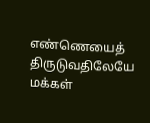எண்ணெயைத் திருடுவதிலேயே மக்கள்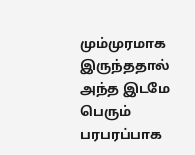மும்முரமாக இருந்ததால் அந்த இடமே பெரும் பரபரப்பாக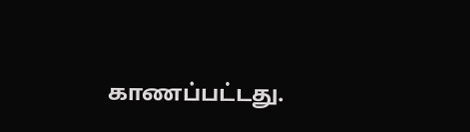காணப்பட்டது.